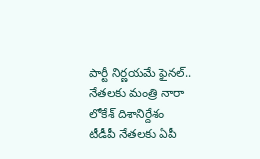పార్టీ నిర్ణయమే ఫైనల్.. నేతలకు మంత్రి నారా లోకేశ్ దిశానిర్దేశం
టీడీపీ నేతలకు ఏపీ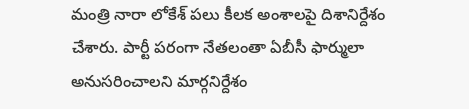మంత్రి నారా లోకేశ్ పలు కీలక అంశాలపై దిశానిర్దేశం చేశారు. పార్టీ పరంగా నేతలంతా ఏబీసీ ఫార్ములా అనుసరించాలని మార్గనిర్దేశం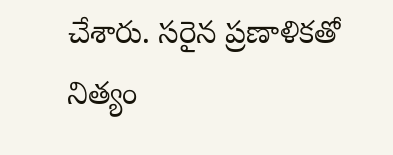చేశారు. సరైన ప్రణాళికతో నిత్యం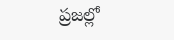ప్రజల్లో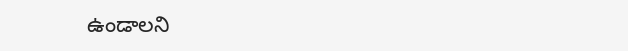ఉండాలని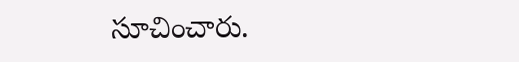సూచించారు.